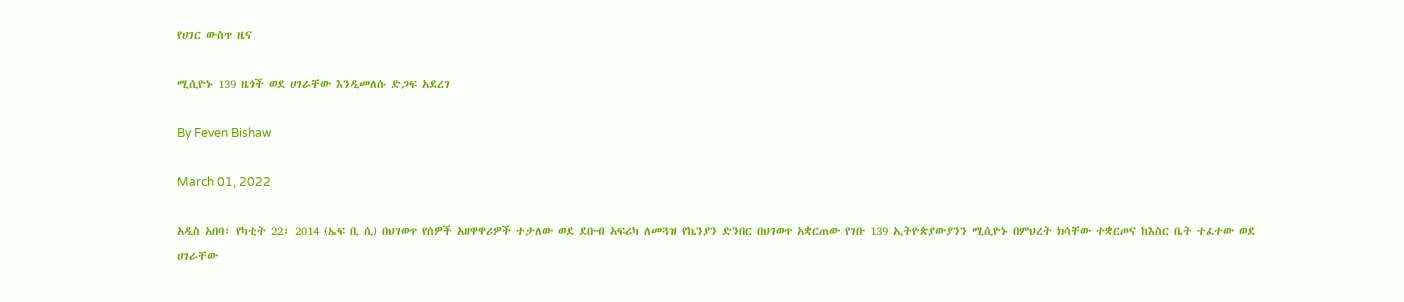የሀገር ውስጥ ዜና

ሚሲዮኑ 139 ዜጎች ወደ ሀገራቸው እንዲመለሱ ድጋፍ አደረገ

By Feven Bishaw

March 01, 2022

አዲስ አበባ፣ የካቲት 22፣ 2014 (ኤፍ ቢ ሲ) በህገወጥ የሰዎች አዘዋዋሪዎች ተታለው ወደ ደቡብ አፍሪካ ለመጓዝ የኬንያን ድንበር በህገወጥ አቋርጠው የገቡ 139 ኢትዮጵያውያንን ሚሲዮኑ በምህረት ክሳቸው ተቋርጦና ከእስር ቤት ተፈተው ወደ ሀገራቸው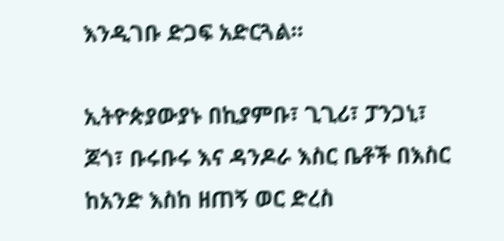እንዲገቡ ድጋፍ አድርጓል።

ኢትዮጵያውያኑ በኪያምቡ፣ ጊጊሪ፣ ፓንጋኒ፣ ጆጎ፣ ቡሩቡሩ እና ዳንዶራ እስር ቤቶች በእስር ከአንድ እስከ ዘጠኝ ወር ድረስ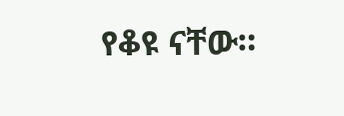የቆዩ ናቸው።